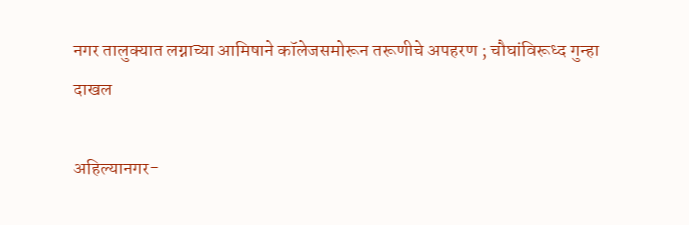नगर तालुक्यात लग्नाच्या आमिषाने कॉलेजसमोरून तरूणीचे अपहरण ; चौघांविरूध्द गुन्हा दाखल

अहिल्यानगर-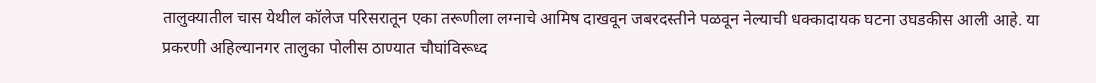तालुक्यातील चास येथील कॉलेज परिसरातून एका तरूणीला लग्नाचे आमिष दाखवून जबरदस्तीने पळवून नेल्याची धक्कादायक घटना उघडकीस आली आहे. या प्रकरणी अहिल्यानगर तालुका पोलीस ठाण्यात चौघांविरूध्द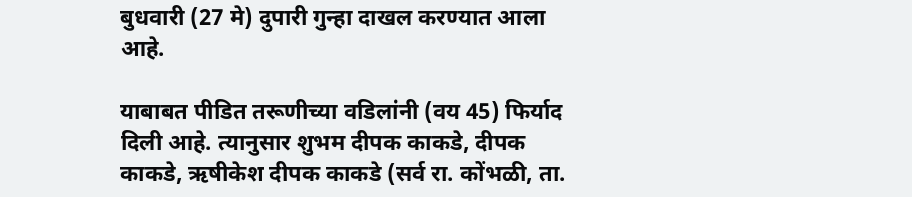बुधवारी (27 मे) दुपारी गुन्हा दाखल करण्यात आला आहे.

याबाबत पीडित तरूणीच्या वडिलांनी (वय 45) फिर्याद दिली आहे. त्यानुसार शुभम दीपक काकडे, दीपक काकडे, ऋषीकेश दीपक काकडे (सर्व रा. कोंभळी, ता.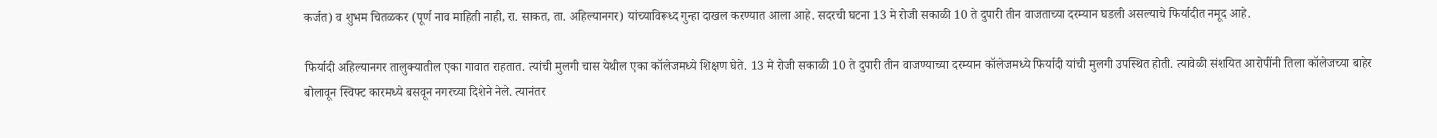कर्जत) व शुभम चितळकर (पूर्ण नाव माहिती नाही, रा. साकत, ता. अहिल्यानगर) यांच्याविरूध्द गुन्हा दाखल करण्यात आला आहे. सदरची घटना 13 मे रोजी सकाळी 10 ते दुपारी तीन वाजताच्या दरम्यान घडली असल्याचे फिर्यादीत नमूद आहे.

फिर्यादी अहिल्यानगर तालुक्यातील एका गावात राहतात. त्यांची मुलगी चास येथील एका कॉलेजमध्ये शिक्षण घेते. 13 मे रोजी सकाळी 10 ते दुपारी तीन वाजण्याच्या दरम्यान कॉलेजमध्ये फिर्यादी यांची मुलगी उपस्थित होती. त्यावेळी संशयित आरोपींनी तिला कॉलेजच्या बाहेर बोलावून स्विफ्ट कारमध्ये बसवून नगरच्या दिशेने नेले. त्यानंतर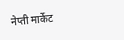नेप्ती मार्केट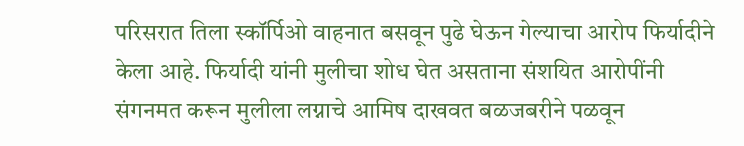परिसरात तिला स्कॉर्पिओ वाहनात बसवून पुढे घेऊन गेल्याचा आरोप फिर्यादीने केला आहे. फिर्यादी यांनी मुलीचा शोध घेत असताना संशयित आरोपींनी संगनमत करून मुलीला लग्नाचे आमिष दाखवत बळजबरीने पळवून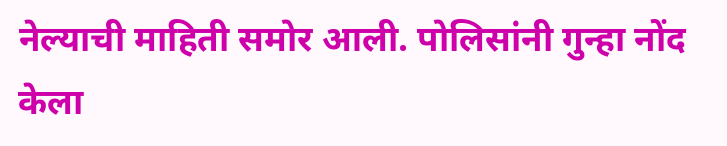नेल्याची माहिती समोर आली. पोलिसांनी गुन्हा नोंद केला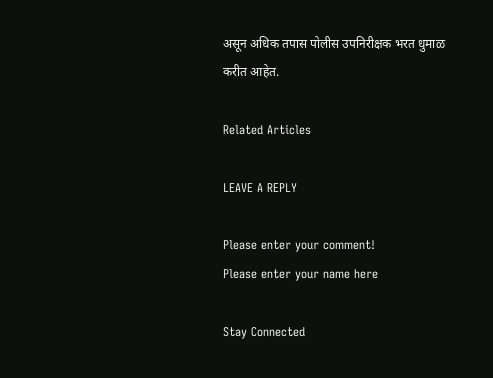असून अधिक तपास पोलीस उपनिरीक्षक भरत धुमाळ करीत आहेत.

Related Articles

LEAVE A REPLY

Please enter your comment!
Please enter your name here

Stay Connected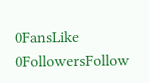0FansLike
0FollowersFollow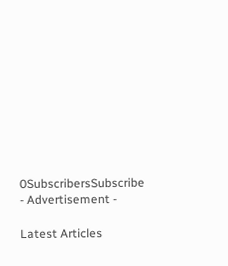0SubscribersSubscribe
- Advertisement -

Latest Articles